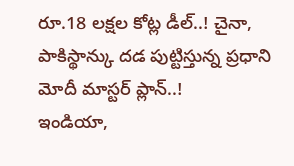రూ.18 లక్షల కోట్ల డీల్..! చైనా, పాకిస్థాన్కు దడ పుట్టిస్తున్న ప్రధాని మోదీ మాస్టర్ ప్లాన్..!
ఇండియా,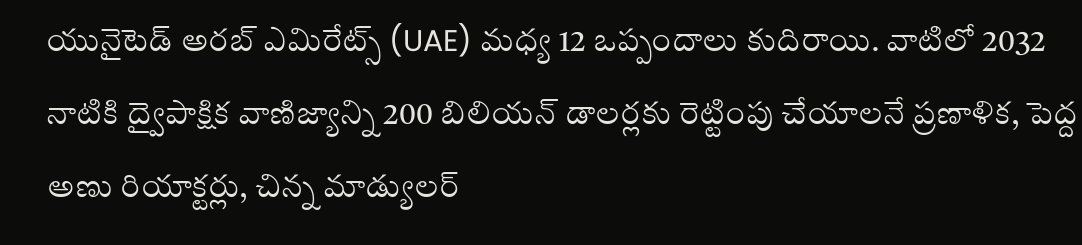యునైటెడ్ అరబ్ ఎమిరేట్స్ (UAE) మధ్య 12 ఒప్పందాలు కుదిరాయి. వాటిలో 2032 నాటికి ద్వైపాక్షిక వాణిజ్యాన్ని 200 బిలియన్ డాలర్లకు రెట్టింపు చేయాలనే ప్రణాళిక, పెద్ద అణు రియాక్టర్లు, చిన్న మాడ్యులర్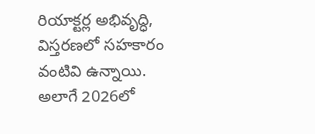రియాక్టర్ల అభివృద్ధి, విస్తరణలో సహకారం వంటివి ఉన్నాయి. అలాగే 2026లో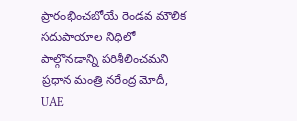ప్రారంభించబోయే రెండవ మౌలిక సదుపాయాల నిధిలో పాల్గొనడాన్ని పరిశీలించమని ప్రధాన మంత్రి నరేంద్ర మోదీ, UAE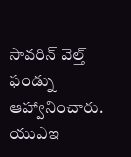సావరిన్ వెల్త్ ఫండ్ను ఆహ్వానించారు. యుఎఇ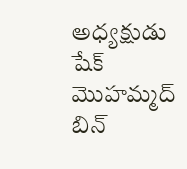అధ్యక్షుడు షేక్ మొహమ్మద్ బిన్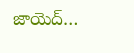జాయెద్…